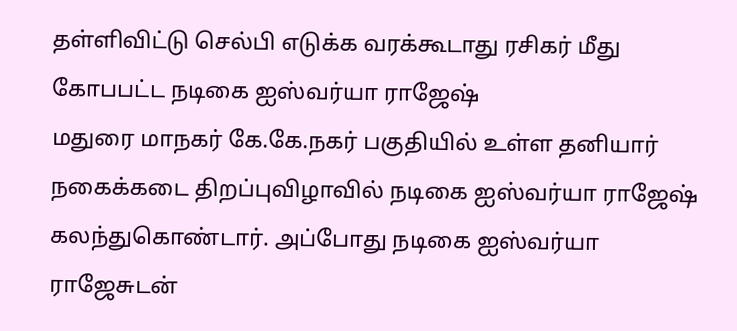தள்ளிவிட்டு செல்பி எடுக்க வரக்கூடாது ரசிகர் மீது கோபபட்ட நடிகை ஐஸ்வர்யா ராஜேஷ்
மதுரை மாநகர் கே.கே.நகர் பகுதியில் உள்ள தனியார் நகைக்கடை திறப்புவிழாவில் நடிகை ஐஸ்வர்யா ராஜேஷ் கலந்துகொண்டார். அப்போது நடிகை ஐஸ்வர்யா ராஜேசுடன்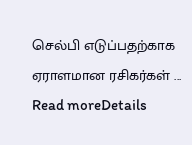செல்பி எடுப்பதற்காக ஏராளமான ரசிகர்கள் ...
Read moreDetails